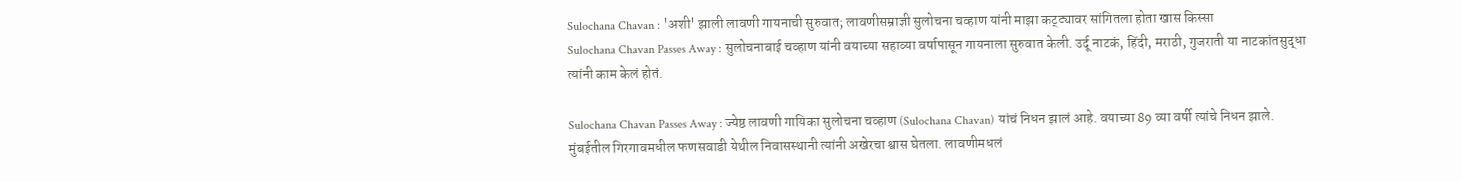Sulochana Chavan : 'अशी' झाली लावणी गायनाची सुरुवात; लावणीसम्राज्ञी सुलोचना चव्हाण यांनी माझा कट्ट्यावर सांगितला होता खास किस्सा
Sulochana Chavan Passes Away : सुलोचनाबाई चव्हाण यांनी वयाच्या सहाव्या वर्षापासून गायनाला सुरुवात केली. उर्दू नाटकं, हिंदी, मराठी, गुजराती या नाटकांतसुद्धा त्यांनी काम केलं होतं.

Sulochana Chavan Passes Away : ज्येष्ठ लावणी गायिका सुलोचना चव्हाण (Sulochana Chavan) यांचं निधन झालं आहे. वयाच्या 89 व्या वर्षी त्यांचे निधन झाले. मुंबईतील गिरगावमधील फणसवाडी येथील निवासस्थानी त्यांनी अखेरचा श्वास घेतला. लावणीमधलं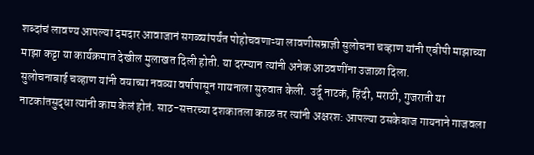शब्दांचं लावण्य आपल्या दमदार आवाजानं सगळ्यांपर्यंत पोहोचवणाऱ्या लावणीसम्राज्ञी सुलोचना चव्हाण यांनी एबीपी माझाच्या माझा कट्टा या कार्यक्रमात देखील मुलाखत दिली होती. या दरम्यान त्यांनी अनेक आठवणींना उजाळा दिला.
सुलोचनाबाई चव्हाण यांनी वयाच्या नवव्या वर्षापासून गायनाला सुरुवात केली. उर्दू नाटकं, हिंदी, मराठी, गुजराती या नाटकांतसुद्धा त्यांनी काम केलं होतं. साठ-सत्तरच्या दशकातला काळ तर त्यांनी अक्षरश: आपल्या ठसकेबाज गायनाने गाजवला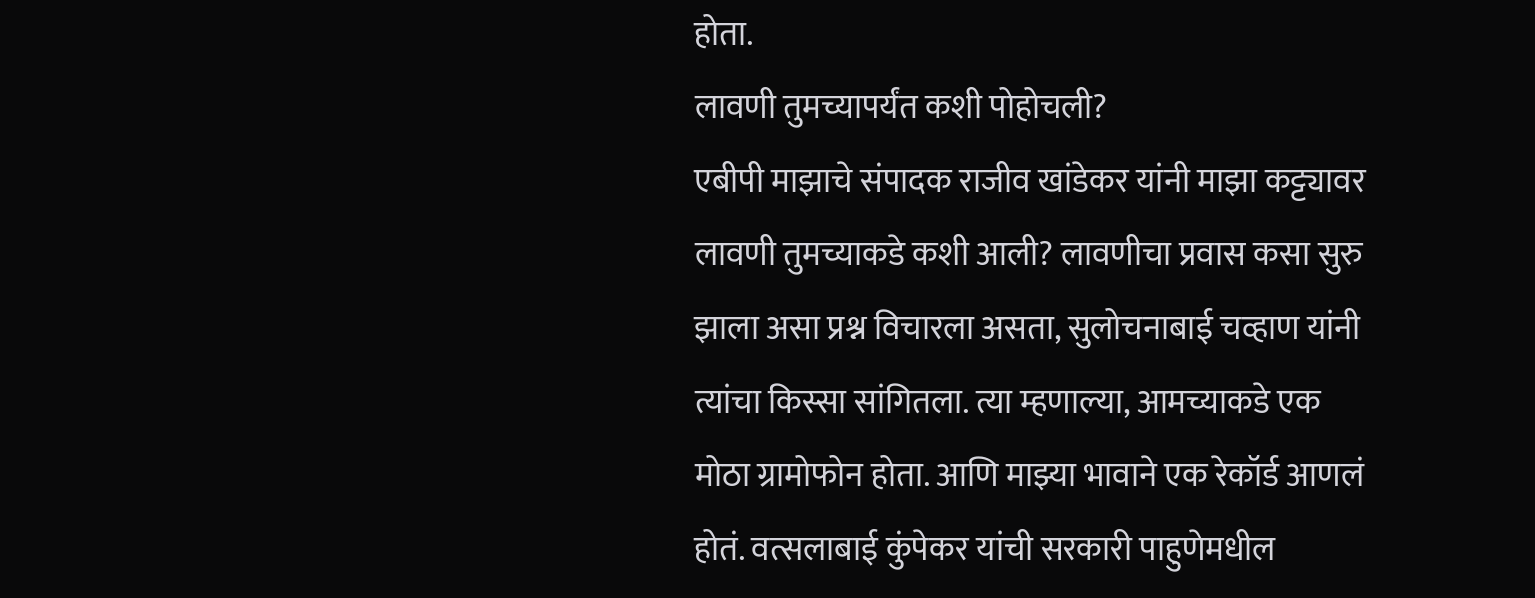होता.
लावणी तुमच्यापर्यंत कशी पोहोचली?
एबीपी माझाचे संपादक राजीव खांडेकर यांनी माझा कट्ट्यावर लावणी तुमच्याकडे कशी आली? लावणीचा प्रवास कसा सुरु झाला असा प्रश्न विचारला असता, सुलोचनाबाई चव्हाण यांनी त्यांचा किस्सा सांगितला. त्या म्हणाल्या, आमच्याकडे एक मोठा ग्रामोफोन होता. आणि माझ्या भावाने एक रेकॉर्ड आणलं होतं. वत्सलाबाई कुंपेकर यांची सरकारी पाहुणेमधील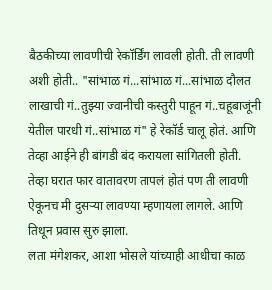बैठकीच्या लावणीची रेकॉर्डिंग लावली होती. ती लावणी अशी होती.. "सांभाळ गं...सांभाळ गं...सांभाळ दौलत लाखाची गं..तुझ्या ज्वानीची कस्तुरी पाहून गं..चहूबाजूंनी येतील पारधी गं..सांभाळ गं" हे रेकॉर्ड चालू होतं. आणि तेव्हा आईने ही बांगडी बंद करायला सांगितली होती. तेव्हा घरात फार वातावरण तापलं होतं पण ती लावणी ऐकूनच मी दुसऱ्या लावण्या म्हणायला लागले. आणि तिथून प्रवास सुरु झाला.
लता मंगेशकर, आशा भोसले यांच्याही आधीचा काळ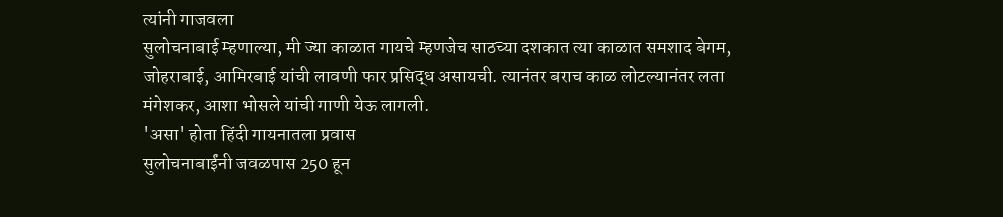त्यांनी गाजवला
सुलोचनाबाई म्हणाल्या, मी ज्या काळात गायचे म्हणजेच साठच्या दशकात त्या काळात समशाद बेगम, जोहराबाई, आमिरबाई यांची लावणी फार प्रसिद्ध असायची. त्यानंतर बराच काळ लोटल्यानंतर लता मंगेशकर, आशा भोसले यांची गाणी येऊ लागली.
'असा' होता हिंदी गायनातला प्रवास
सुलोचनाबाईंनी जवळपास 250 हून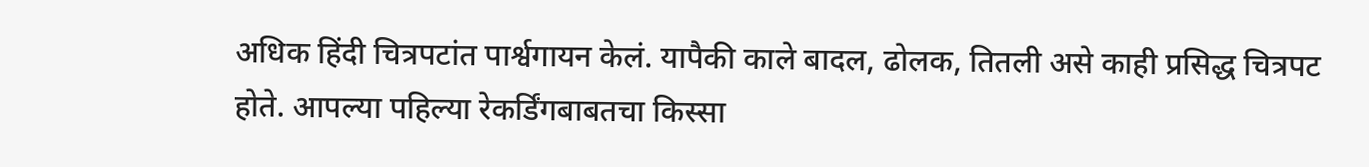अधिक हिंदी चित्रपटांत पार्श्वगायन केलं. यापैकी काले बादल, ढोलक, तितली असे काही प्रसिद्ध चित्रपट होते. आपल्या पहिल्या रेकर्डिंगबाबतचा किस्सा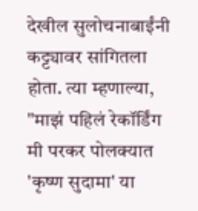देखील सुलोचनाबाईंनी कट्ट्यावर सांगितला होता. त्या म्हणाल्या, "माझं पहिलं रेकॉर्डिंग मी परकर पोलक्यात 'कृष्ण सुदामा' या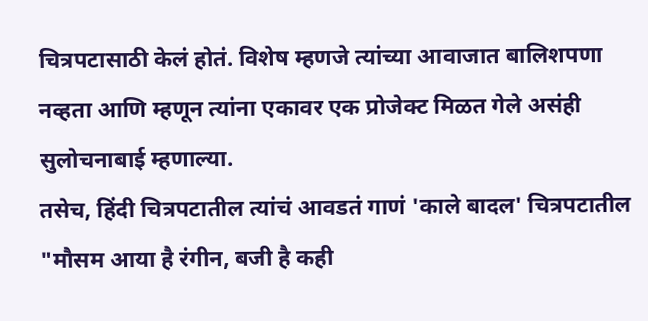चित्रपटासाठी केलं होतं. विशेष म्हणजे त्यांच्या आवाजात बालिशपणा नव्हता आणि म्हणून त्यांना एकावर एक प्रोजेक्ट मिळत गेले असंही सुलोचनाबाई म्हणाल्या.
तसेच, हिंदी चित्रपटातील त्यांचं आवडतं गाणं 'काले बादल' चित्रपटातील "मौसम आया है रंगीन, बजी है कही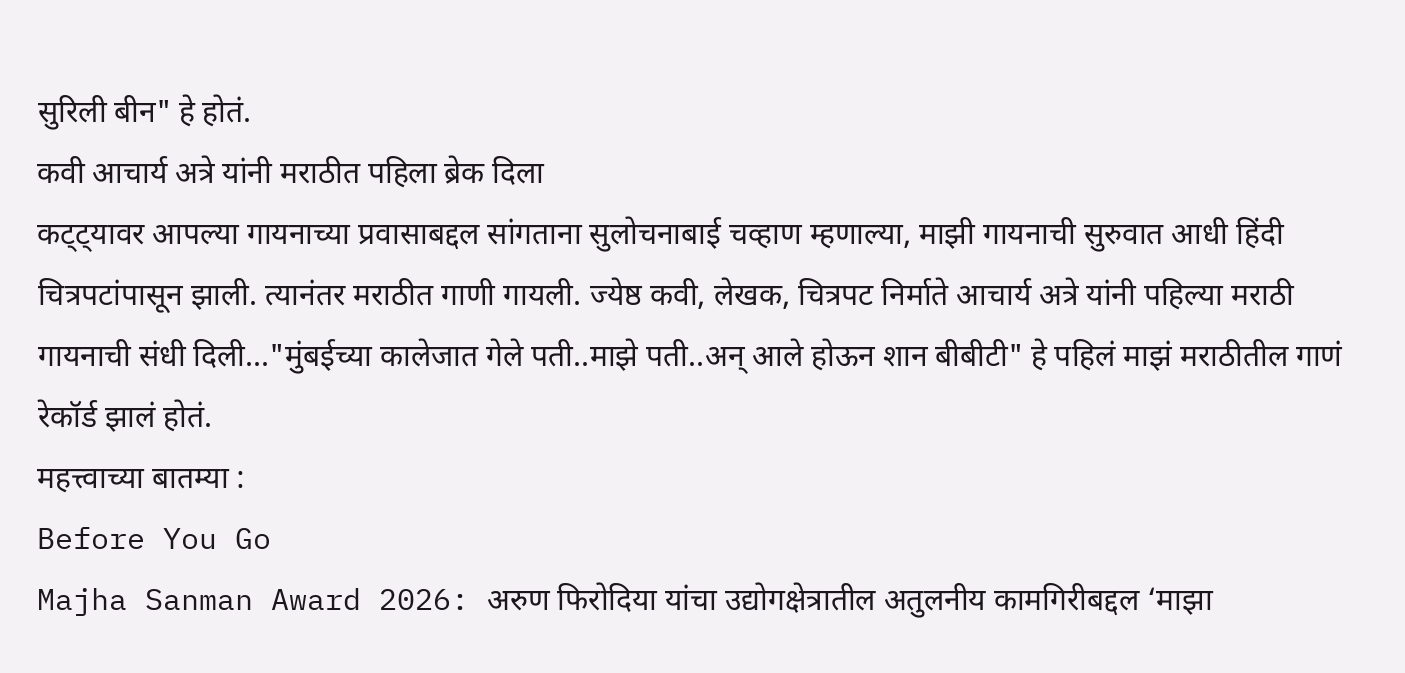सुरिली बीन" हे होतं.
कवी आचार्य अत्रे यांनी मराठीत पहिला ब्रेक दिला
कट्ट्यावर आपल्या गायनाच्या प्रवासाबद्दल सांगताना सुलोचनाबाई चव्हाण म्हणाल्या, माझी गायनाची सुरुवात आधी हिंदी चित्रपटांपासून झाली. त्यानंतर मराठीत गाणी गायली. ज्येष्ठ कवी, लेखक, चित्रपट निर्माते आचार्य अत्रे यांनी पहिल्या मराठी गायनाची संधी दिली..."मुंबईच्या कालेजात गेले पती..माझे पती..अन् आले होऊन शान बीबीटी" हे पहिलं माझं मराठीतील गाणं रेकॉर्ड झालं होतं.
महत्त्वाच्या बातम्या :
Before You Go
Majha Sanman Award 2026: अरुण फिरोदिया यांचा उद्योगक्षेत्रातील अतुलनीय कामगिरीबद्दल ‘माझा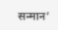सन्मान’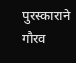पुरस्काराने गौरव